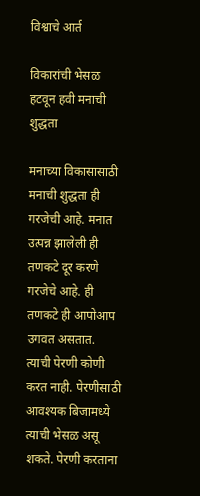विश्वाचे आर्त

विकारांची भेसळ हटवून हवी मनाची शुद्धता

मनाच्या विकासासाठी मनाची शुद्धता ही गरजेची आहे. मनात उत्पन्न झालेली ही तणकटे दूर करणे गरजेचे आहे. ही तणकटे ही आपोआप उगवत असतात. त्याची पेरणी कोणी करत नाही. पेरणीसाठी आवश्यक बिजामध्ये त्याची भेसळ असू शकते. पेरणी करताना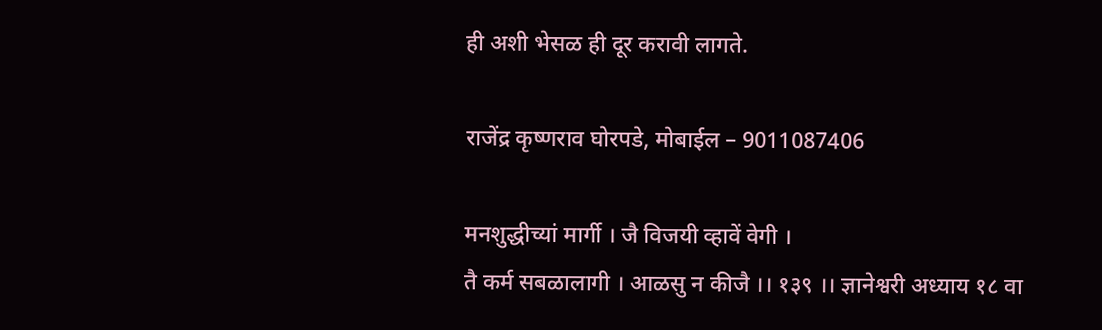ही अशी भेसळ ही दूर करावी लागते.

राजेंद्र कृष्णराव घोरपडे, मोबाईल – 9011087406

मनशुद्धीच्यां मार्गी । जै विजयी व्हावें वेगी ।
तै कर्म सबळालागी । आळसु न कीजै ।। १३९ ।। ज्ञानेश्वरी अध्याय १८ वा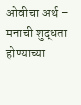ओवीचा अर्थ – मनाची शुद्धता होण्याच्या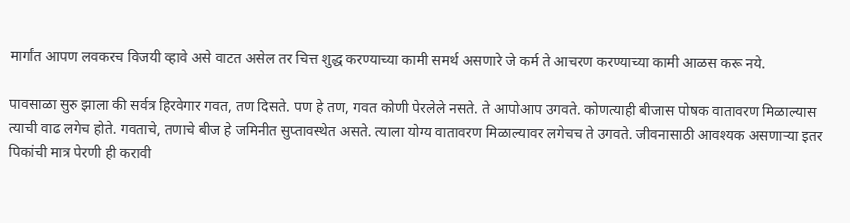मार्गांत आपण लवकरच विजयी व्हावे असे वाटत असेल तर चित्त शुद्ध करण्याच्या कामी समर्थ असणारे जे कर्म ते आचरण करण्याच्या कामी आळस करू नये.

पावसाळा सुरु झाला की सर्वत्र हिरवेगार गवत, तण दिसते. पण हे तण, गवत कोणी पेरलेले नसते. ते आपोआप उगवते. कोणत्याही बीजास पोषक वातावरण मिळाल्यास त्याची वाढ लगेच होते. गवताचे, तणाचे बीज हे जमिनीत सुप्तावस्थेत असते. त्याला योग्य वातावरण मिळाल्यावर लगेचच ते उगवते. जीवनासाठी आवश्यक असणाऱ्या इतर पिकांची मात्र पेरणी ही करावी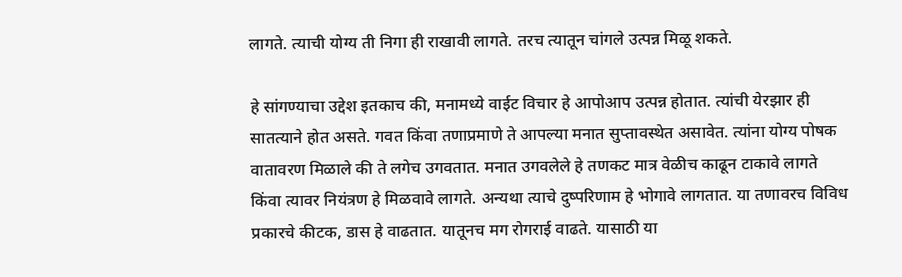लागते. त्याची योग्य ती निगा ही राखावी लागते. तरच त्यातून चांगले उत्पन्न मिळू शकते.

हे सांगण्याचा उद्देश इतकाच की, मनामध्ये वाईट विचार हे आपोआप उत्पन्न होतात. त्यांची येरझार ही सातत्याने होत असते. गवत किंवा तणाप्रमाणे ते आपल्या मनात सुप्तावस्थेत असावेत. त्यांना योग्य पोषक वातावरण मिळाले की ते लगेच उगवतात. मनात उगवलेले हे तणकट मात्र वेळीच काढून टाकावे लागते किंवा त्यावर नियंत्रण हे मिळवावे लागते. अन्यथा त्याचे दुष्परिणाम हे भोगावे लागतात. या तणावरच विविध प्रकारचे कीटक, डास हे वाढतात. यातूनच मग रोगराई वाढते. यासाठी या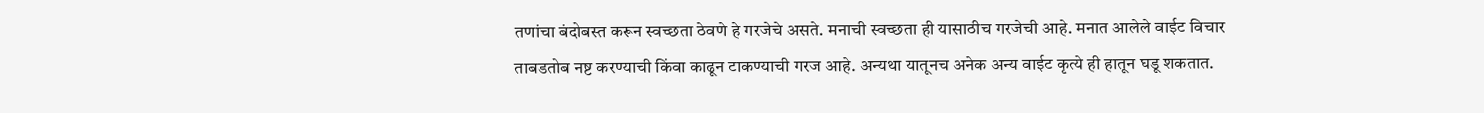तणांचा बंदोबस्त करून स्वच्छता ठेवणे हे गरजेचे असते. मनाची स्वच्छता ही यासाठीच गरजेची आहे. मनात आलेले वाईट विचार ताबडतोब नष्ट करण्याची किंवा काढून टाकण्याची गरज आहे. अन्यथा यातूनच अनेक अन्य वाईट कृत्ये ही हातून घडू शकतात.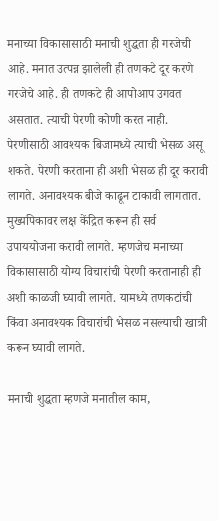मनाच्या विकासासाठी मनाची शुद्धता ही गरजेची आहे. मनात उत्पन्न झालेली ही तणकटे दूर करणे गरजेचे आहे. ही तणकटे ही आपोआप उगवत असतात. त्याची पेरणी कोणी करत नाही. पेरणीसाठी आवश्यक बिजामध्ये त्याची भेसळ असू शकते. पेरणी करताना ही अशी भेसळ ही दूर करावी लागते. अनावश्यक बीजे काढून टाकावी लागतात. मुख्यपिकावर लक्ष केंद्रित करून ही सर्व उपाययोजना करावी लागते. म्हणजेच मनाच्या विकासासाठी योग्य विचारांची पेरणी करतानाही ही अशी काळजी घ्यावी लागते. यामध्ये तणकटांची किंवा अनावश्यक विचारांची भेसळ नसल्याची खात्री करून घ्यावी लागते.

मनाची शुद्धता म्हणजे मनातील काम,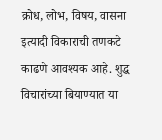क्रोध, लोभ, विषय, वासना इत्यादी विकाराची तणकटे काढणे आवश्यक आहे. शुद्ध विचारांच्या बियाण्यात या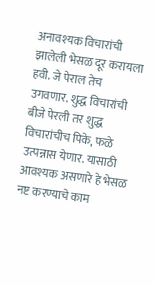अनावश्यक विचारांची झालेली भेसळ दूर करायला हवी. जे पेराल तेच उगवणार. शुद्ध विचारांची बीजे पेरली तर शुद्ध विचारांचीच पिके, फळे उत्पन्नास येणार. यासाठी आवश्यक असणारे हे भेसळ नष्ट करण्याचे काम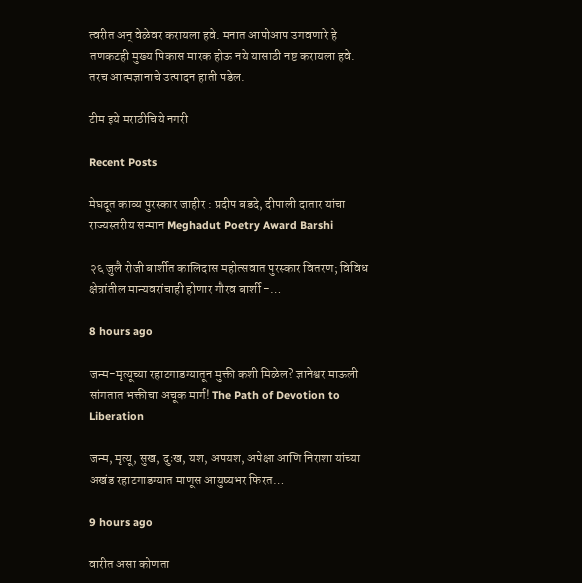त्वरीत अन् वेळेवर करायला हवे. मनात आपोआप उगवणारे हे तणकटही मुख्य पिकास मारक होऊ नये यासाठी नष्ट करायला हवे. तरच आत्मज्ञानाचे उत्पादन हाती पडेल.

टीम इये मराठीचिये नगरी

Recent Posts

मेघदूत काव्य पुरस्कार जाहीर : प्रदीप बडदे, दीपाली दातार यांचा राज्यस्तरीय सन्मान Meghadut Poetry Award Barshi

२६ जुलै रोजी बार्शीत कालिदास महोत्सवात पुरस्कार वितरण; विविध क्षेत्रांतील मान्यवरांचाही होणार गौरव बार्शी -…

8 hours ago

जन्म-मृत्यूच्या रहाटगाडग्यातून मुक्ती कशी मिळेल? ज्ञानेश्वर माऊली सांगतात भक्तीचा अचूक मार्ग! The Path of Devotion to Liberation

जन्म, मृत्यू, सुख, दुःख, यश, अपयश, अपेक्षा आणि निराशा यांच्या अखंड रहाटगाडग्यात माणूस आयुष्यभर फिरत…

9 hours ago

वारीत असा कोणता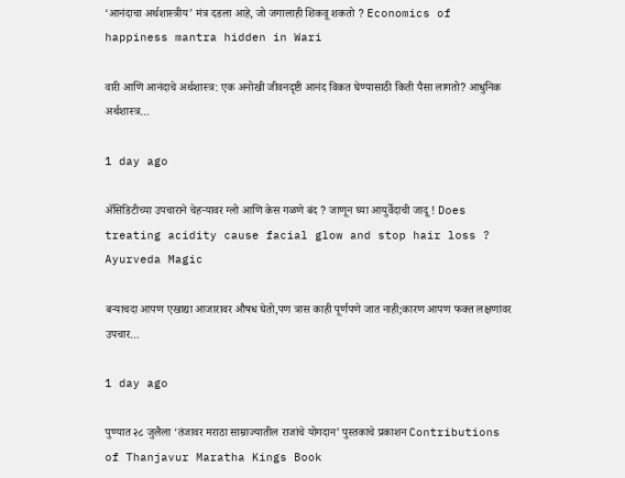‘आनंदाचा अर्थशास्त्रीय’ मंत्र दडला आहे, जो जगालाही शिकवू शकतो ? Economics of happiness mantra hidden in Wari

वारी आणि आनंदाचे अर्थशास्त्र: एक अनोखी जीवनदृष्टी आनंद विकत घेण्यासाठी किती पैसा लागतो? आधुनिक अर्थशास्त्र…

1 day ago

ॲसिडिटीच्या उपचाराने चेहऱ्यावर ग्लो आणि केस गळणे बंद ? जाणून घ्या आयुर्वेदाची जादू ! Does treating acidity cause facial glow and stop hair loss ? Ayurveda Magic

बऱ्याचदा आपण एखाद्या आजारावर औषध घेतो,पण त्रास काही पूर्णपणे जात नाही;कारण आपण फक्त लक्षणांवर उपचार…

1 day ago

पुण्यात २८ जुलैला ‘तंजावर मराठा साम्राज्यातील राजांचे योगदान’ पुस्तकाचे प्रकाशन Contributions of Thanjavur Maratha Kings Book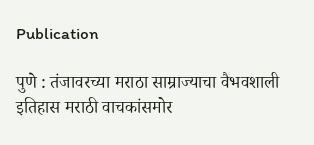Publication

पुणे : तंजावरच्या मराठा साम्राज्याचा वैभवशाली इतिहास मराठी वाचकांसमोर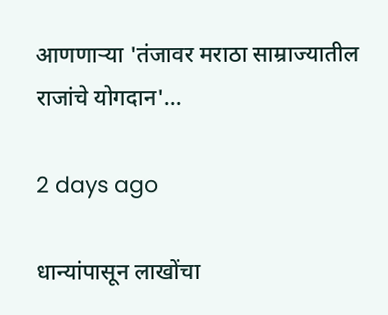आणणाऱ्या 'तंजावर मराठा साम्राज्यातील राजांचे योगदान'…

2 days ago

धान्यांपासून लाखोंचा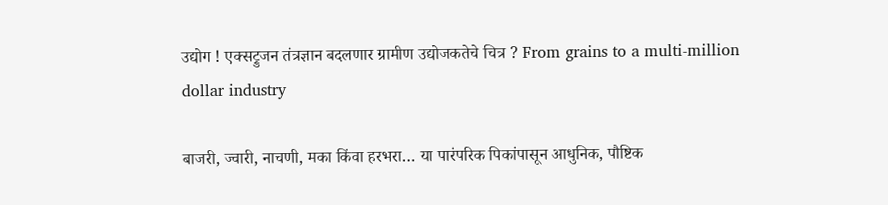उद्योग ! एक्सट्रुजन तंत्रज्ञान बदलणार ग्रामीण उद्योजकतेचे चित्र ? From grains to a multi-million dollar industry

बाजरी, ज्वारी, नाचणी, मका किंवा हरभरा… या पारंपरिक पिकांपासून आधुनिक, पौष्टिक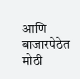आणि बाजारपेठेत मोठी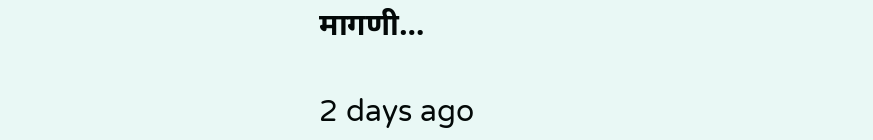मागणी…

2 days ago